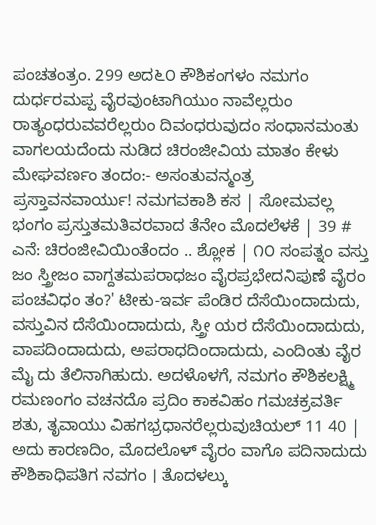ಪಂಚತಂತ್ರಂ. 299 ಅದ೬೦ ಕೌಶಿಕಂಗಳಂ ನಮಗಂ ದುರ್ಧರಮಪ್ಪ ವೈರವುಂಟಾಗಿಯುಂ ನಾವೆಲ್ಲರುಂ ರಾತ್ಯಂಧರುವವರೆಲ್ಲರುಂ ದಿವಂಧರುವುದಂ ಸಂಧಾನಮಂತು ವಾಗಲಯದೆಂದು ನುಡಿದ ಚಿರಂಜೀವಿಯ ಮಾತಂ ಕೇಳು ಮೇಘವರ್ಣಂ ತಂದಂ:- ಅಸಂತುವನ್ಮಂತ್ರ ಪ್ರಸ್ತಾವನವಾರ್ಯು! ನಮಗವಕಾಶಿ ಕಸ | ಸೋಮವಲ್ಲ ಭಂಗಂ ಪ್ರಸ್ತುತಮತಿವರವಾದ ತೆನೇಂ ಮೊದಲೆಳಕೆ | 39 # ಎನೆ: ಚಿರಂಜೀವಿಯಿಂತೆಂದಂ .. ಶ್ಲೋಕ | ೧೦ ಸಂಪತ್ನಂ ವಸ್ತು ಜಂ ಸ್ತ್ರೀಜಂ ವಾಗ್ದತಮಪರಾಧಜಂ ವೈರಪ್ರಭೇದನಿಪುಣೆ ವೈರಂ ಪಂಚವಿಧಂ ತಂ?' ಟೀಕು-ಇರ್ವ ಪೆಂಡಿರ ದೆಸೆಯಿಂದಾದುದು, ವಸ್ತುವಿನ ದೆಸೆಯಿಂದಾದುದು, ಸ್ತ್ರೀ ಯರ ದೆಸೆಯಿಂದಾದುದು, ವಾಪದಿಂದಾದುದು, ಅಪರಾಧದಿಂದಾದುದು, ಎಂದಿಂತು ವೈರ ಮೈ ದು ತೆಲಿನಾಗಿಹುದು. ಅದಳೊಳಗೆ, ನಮಗಂ ಕೌಶಿಕಲಕ್ಷ್ಮಿ ರಮಣಂಗಂ ವಚನದೊ ಪ್ರದಿಂ ಕಾಕವಿಹಂ ಗಮಚಕ್ರವರ್ತಿ ಶತು, ತೃವಾಯು ವಿಹಗಭ್ರಧಾನರೆಲ್ಲರುವುಚಿಯಲ್ 11 40 | ಅದು ಕಾರಣದಿಂ, ಮೊದಲೊಳ್ ವೈರಂ ವಾಗೊ ಪದಿನಾದುದು ಕೌಶಿಕಾಧಿಪತಿಗ ನವಗಂ । ತೊದಳಲ್ಕು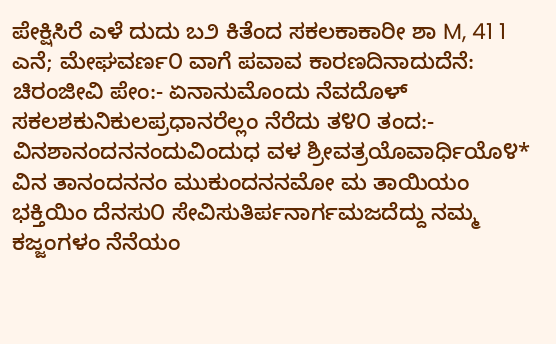ಪೇಕ್ಷಿಸಿರೆ ಎಳೆ ದುದು ಬ೨ ಕಿತೆಂದ ಸಕಲಕಾಕಾರೀ ಶಾ M, 41 1 ಎನೆ; ಮೇಘವರ್ಣ೦ ವಾಗೆ ಪವಾವ ಕಾರಣದಿನಾದುದೆನೆ: ಚಿರಂಜೀವಿ ಪೇಂ:- ಏನಾನುಮೊಂದು ನೆವದೊಳ್ ಸಕಲಶಕುನಿಕುಲಪ್ರಧಾನರೆಲ್ಲಂ ನೆರೆದು ತ೪೦ ತಂದ:- ವಿನಶಾನಂದನನಂದುವಿಂದುಧ ವಳ ಶ್ರೀವತ್ರಯೊವಾರ್ಧಿಯೊ೪* ವಿನ ತಾನಂದನನಂ ಮುಕುಂದನನಮೋ ಮ ತಾಯಿಯಂ ಭಕ್ತಿಯಿಂ ದೆನಸು೦ ಸೇವಿಸುತಿರ್ಪನಾರ್ಗಮಜದೆದ್ದು ನಮ್ಮ ಕಜ್ಜಂಗಳಂ ನೆನೆಯಂ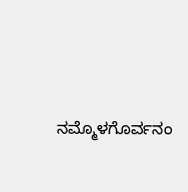ನಮ್ಮೊಳಗೊರ್ವನಂ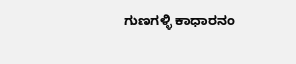ಗುಣಗಳ್ಳಿ ಕಾಧಾರನಂ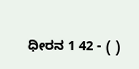ಧೀರನ 1 42 - ( )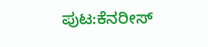ಪುಟ:ಕೆನರೀಸ್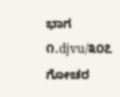ಭಾಗ ೧.djvu/೩೦೭
ಗೋಚರ